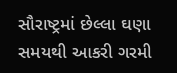સૌરાષ્ટ્રમાં છેલ્લા ઘણા સમયથી આકરી ગરમી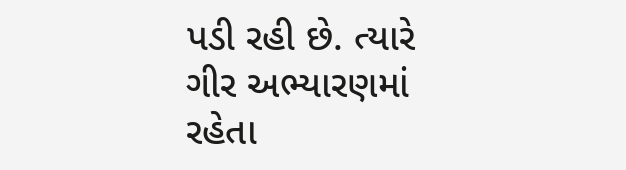પડી રહી છે. ત્યારે ગીર અભ્યારણમાં રહેતા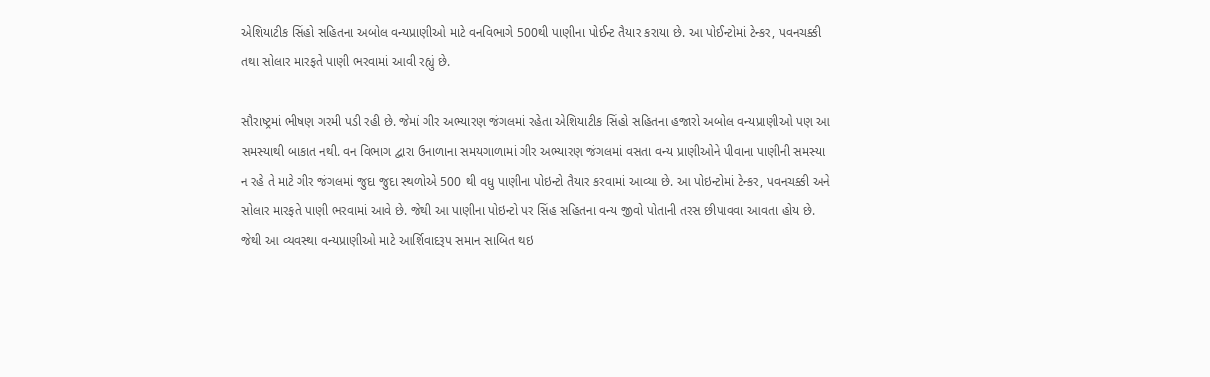એશિયાટીક સિંહો સહિતના અબોલ વન્યપ્રાણીઓ માટે વનવિભાગે 500થી પાણીના પોઈન્ટ તૈયાર કરાયા છે. આ પોઈન્ટોમાં ટેન્કર, પવનચક્કી તથા સોલાર મારફતે પાણી ભરવામાં આવી રહ્યું છે.

સૌરાષ્ટ્રમાં ભીષણ ગરમી પડી રહી છે. જેમાં ગીર અભ્યારણ જંગલમાં રહેતા એશિયાટીક સિંહો સહિતના હજારો અબોલ વન્યપ્રાણીઓ પણ આ સમસ્યાથી બાકાત નથી. વન વિભાગ દ્વારા ઉનાળાના સમયગાળામાં ગીર અભ્યારણ જંગલમાં વસતા વન્ય પ્રાણીઓને પીવાના પાણીની સમસ્યા ન રહે તે માટે ગીર જંગલમાં જુદા જુદા સ્થળોએ 500 થી વધુ પાણીના પોઇન્ટો તૈયાર કરવામાં આવ્યા છે. આ પોઇન્ટોમાં ટેન્કર, પવનચક્કી અને સોલાર મારફતે પાણી ભરવામાં આવે છે. જેથી આ પાણીના પોઇન્ટો પર સિંહ સહિતના વન્ય જીવો પોતાની તરસ છીપાવવા આવતા હોય છે. જેથી આ વ્યવસ્થા વન્યપ્રાણીઓ માટે આર્શિવાદરૂપ સમાન સાબિત થઇ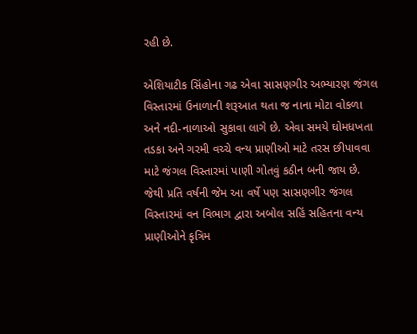રહી છે.

એશિયાટીક સિંહોના ગઢ એવા સાસણગીર અભ્યારણ જંગલ વિસ્તારમાં ઉનાળાની શરૂઆત થતા જ નાના મોટા વોકળા અને નદી-નાળાઓ સુકાવા લાગે છે. એવા સમયે ઘોમધખતા તડકા અને ગરમી વચ્ચે વન્ય પ્રાણીઓ માટે તરસ છીપાવવા માટે જંગલ વિસ્તારમાં પાણી ગોતવું કઠીન બની જાય છે. જેથી પ્રતિ વર્ષની જેમ આ વર્ષે પણ સાસણગીર જંગલ વિસ્તારમાં વન વિભાગ દ્વારા અબોલ સહિં સહિતના વન્ય પ્રાણીઓને કૃત્રિમ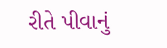રીતે પીવાનું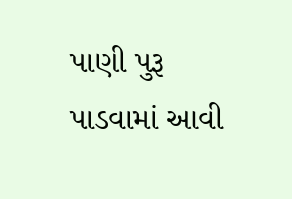પાણી પુરૂ પાડવામાં આવી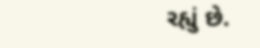રહ્યું છે.